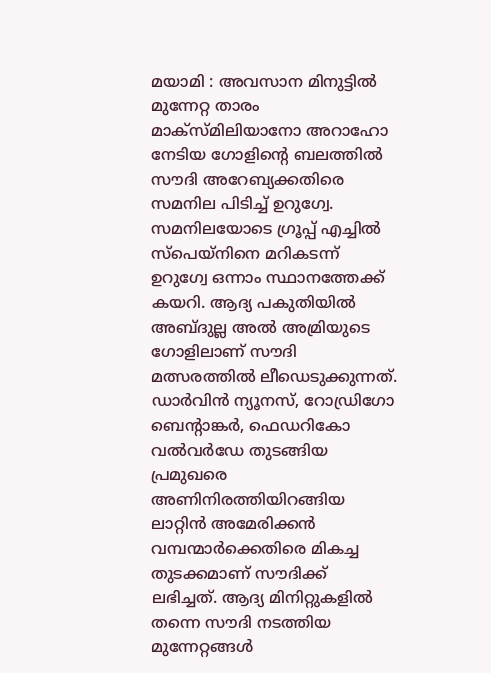മയാമി : അവസാന മിനുട്ടിൽ മുന്നേറ്റ താരം മാക്സ്മിലിയാനോ അറാഹോ നേടിയ ഗോളിന്റെ ബലത്തിൽ സൗദി അറേബ്യക്കതിരെ സമനില പിടിച്ച് ഉറുഗ്വേ. സമനിലയോടെ ഗ്രൂപ്പ് എച്ചിൽ സ്പെയ്നിനെ മറികടന്ന് ഉറുഗ്വേ ഒന്നാം സ്ഥാനത്തേക്ക് കയറി. ആദ്യ പകുതിയിൽ അബ്ദുല്ല അൽ അമ്രിയുടെ ഗോളിലാണ് സൗദി മത്സരത്തിൽ ലീഡെടുക്കുന്നത്.
ഡാർവിൻ ന്യൂനസ്, റോഡ്രിഗോ ബെന്റാങ്കർ, ഫെഡറികോ വൽവർഡേ തുടങ്ങിയ പ്രമുഖരെ അണിനിരത്തിയിറങ്ങിയ ലാറ്റിൻ അമേരിക്കൻ വമ്പന്മാർക്കെതിരെ മികച്ച തുടക്കമാണ് സൗദിക്ക് ലഭിച്ചത്. ആദ്യ മിനിറ്റുകളിൽ തന്നെ സൗദി നടത്തിയ മുന്നേറ്റങ്ങൾ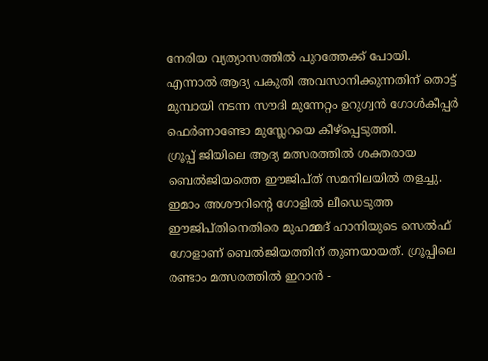നേരിയ വ്യത്യാസത്തിൽ പുറത്തേക്ക് പോയി. എന്നാൽ ആദ്യ പകുതി അവസാനിക്കുന്നതിന് തൊട്ട് മുമ്പായി നടന്ന സൗദി മുന്നേറ്റം ഉറുഗ്വൻ ഗോൾകീപ്പർ ഫെർണാണ്ടോ മുസ്ലേറയെ കീഴ്പ്പെടുത്തി.
ഗ്രൂപ്പ് ജിയിലെ ആദ്യ മത്സരത്തിൽ ശക്തരായ ബെൽജിയത്തെ ഈജിപ്ത് സമനിലയിൽ തളച്ചു. ഇമാം അശൗറിന്റെ ഗോളിൽ ലീഡെടുത്ത ഈജിപ്തിനെതിരെ മുഹമ്മദ് ഹാനിയുടെ സെൽഫ് ഗോളാണ് ബെൽജിയത്തിന് തുണയായത്. ഗ്രൂപ്പിലെ രണ്ടാം മത്സരത്തിൽ ഇറാൻ -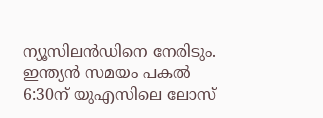ന്യൂസിലൻഡിനെ നേരിടും. ഇന്ത്യൻ സമയം പകൽ 6:30ന് യുഎസിലെ ലോസ്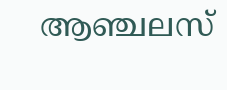ആഞ്ചലസ്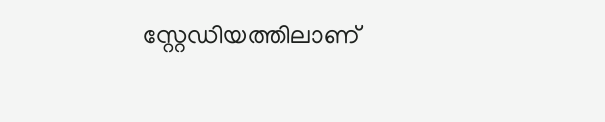സ്റ്റേഡിയത്തിലാണ്